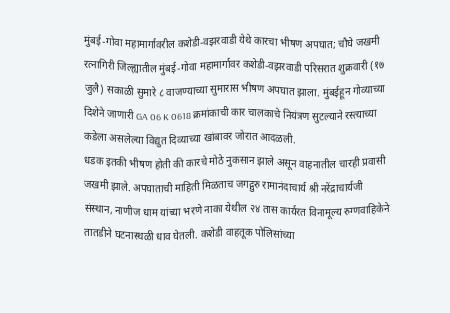मुंबई-गोवा महामार्गावरील कशेडी-वझरवाडी येथे कारचा भीषण अपघात; चौघे जखमी
रत्नागिरी जिल्ह्यातील मुंबई-गोवा महामार्गावर कशेडी-वझरवाडी परिसरात शुक्रवारी (१७ जुलै) सकाळी सुमारे ८ वाजण्याच्या सुमारास भीषण अपघात झाला. मुंबईहून गोव्याच्या दिशेने जाणारी GA 06 K 0618 क्रमांकाची कार चालकाचे नियंत्रण सुटल्याने रस्त्याच्या कडेला असलेल्या विद्युत दिव्याच्या खांबावर जोरात आदळली.
धडक इतकी भीषण होती की कारचे मोठे नुकसान झाले असून वाहनातील चारही प्रवासी जखमी झाले. अपघाताची माहिती मिळताच जगद्गुरु रामानंदाचार्य श्री नरेंद्राचार्यजी संस्थान, नाणीज धाम यांच्या भरणे नाका येथील २४ तास कार्यरत विनामूल्य रुग्णवाहिकेने तातडीने घटनास्थळी धाव घेतली. कशेडी वाहतूक पोलिसांच्या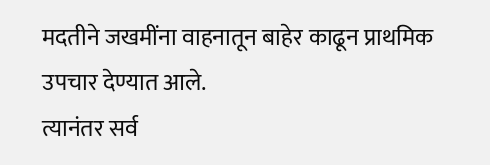मदतीने जखमींना वाहनातून बाहेर काढून प्राथमिक उपचार देण्यात आले.
त्यानंतर सर्व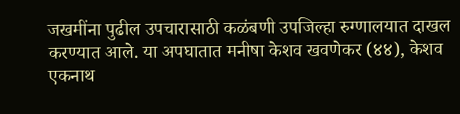जखमींना पुढील उपचारासाठी कळंबणी उपजिल्हा रुग्णालयात दाखल करण्यात आले. या अपघातात मनीषा केशव खवणेकर (४४), केशव एकनाथ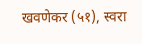खवणेकर (५१), स्वरा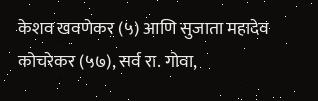केशव खवणेकर (५) आणि सुजाता महादेव कोचरेकर (५७), सर्व रा. गोवा,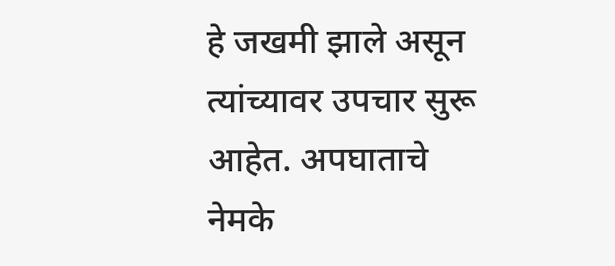हे जखमी झाले असून त्यांच्यावर उपचार सुरू आहेत. अपघाताचे नेमके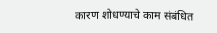कारण शोधण्याचे काम संबंधित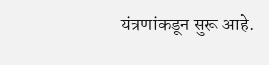यंत्रणांकडून सुरू आहे.